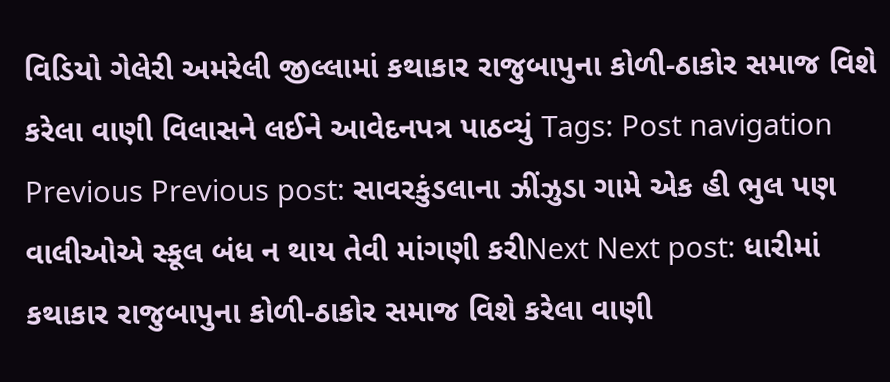વિડિયો ગેલેરી અમરેલી જીલ્લામાં કથાકાર રાજુબાપુના કોળી-ઠાકોર સમાજ વિશે કરેલા વાણી વિલાસને લઈને આવેદનપત્ર પાઠવ્યું Tags: Post navigation Previous Previous post: સાવરકુંડલાના ઝીંઝુડા ગામે એક હી ભુલ પણ વાલીઓએ સ્કૂલ બંધ ન થાય તેવી માંગણી કરીNext Next post: ધારીમાં કથાકાર રાજુબાપુના કોળી-ઠાકોર સમાજ વિશે કરેલા વાણી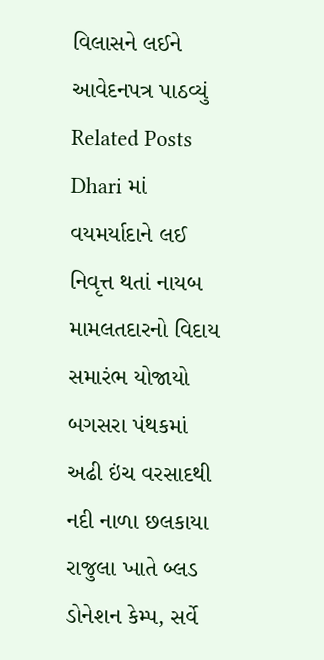વિલાસને લઈને આવેદનપત્ર પાઠવ્યું Related Posts Dhari માં વયમર્યાદાને લઈ નિવૃત્ત થતાં નાયબ મામલતદારનો વિદાય સમારંભ યોજાયો બગસરા પંથકમાં અઢી ઇંચ વરસાદથી નદી નાળા છલકાયા રાજુલા ખાતે બ્લડ ડોનેશન કેમ્પ, સર્વે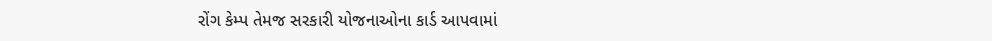રોંગ કેમ્પ તેમજ સરકારી યોજનાઓના કાર્ડ આપવામાં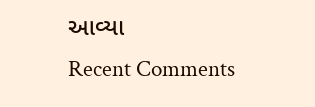આવ્યા
Recent Comments